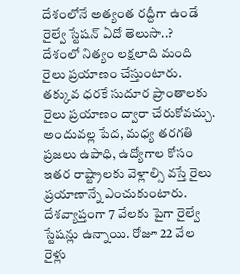దేశంలోనే అత్యంత రద్దీగా ఉండే రైల్వే స్టేషన్ ఏదో తెలుసా..?
దేశంలో నిత్యం లక్షలాది మంది రైలు ప్రయాణం చేస్తుంటారు. తక్కువ ధరకే సుదూర ప్రాంతాలకు రైలు ప్రయాణం ద్వారా చేరుకోవచ్చు. అందువల్ల పేద, మధ్య తరగతి ప్రజలు ఉపాధి, ఉద్యోగాల కోసం ఇతర రాష్ట్రాలకు వెళ్లాల్సి వస్తే రైలు ప్రయాణాన్నే ఎంచుకుంటారు. దేశవ్యాప్తంగా 7 వేలకు పైగా రైల్వే స్టేషన్లు ఉన్నాయి. రోజూ 22 వేల రైళ్లు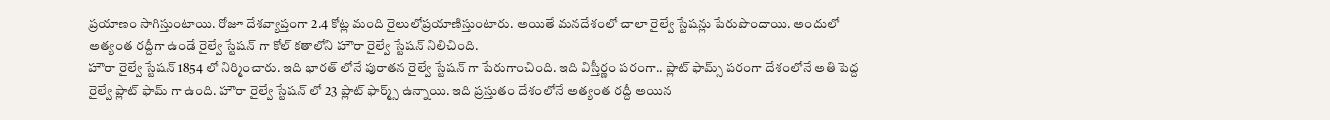ప్రయాణం సాగిస్తుంటాయి. రోజూ దేశవ్యాప్తంగా 2.4 కోట్ల మంది రైలులోప్రయాణిస్తుంటారు. అయితే మనదేశంలో చాలా రైల్వే స్టేషన్లు పేరుపొందాయి. అందులో అత్యంత రద్దీగా ఉండే రైల్వే స్టేషన్ గా కోల్ కతాలోని హౌరా రైల్వే స్టేషన్ నిలిచింది.
హౌరా రైల్వే స్టేషన్ 1854 లో నిర్మించారు. ఇది భారత్ లోనే పురాతన రైల్వే స్టేషన్ గా పేరుగాంచింది. ఇది విస్తీర్ణం పరంగా.. ప్లాట్ ఫామ్స్ పరంగా దేశంలోనే అతి పెద్ద రైల్వే ప్లాట్ ఫామ్ గా ఉంది. హౌరా రైల్వే స్టేషన్ లో 23 ప్లాట్ ఫార్మ్స్ ఉన్నాయి. ఇది ప్రస్తుతం దేశంలోనే అత్యంత రద్దీ అయిన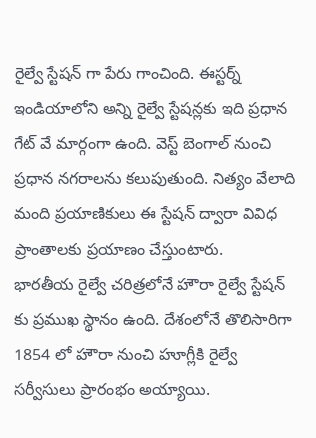రైల్వే స్టేషన్ గా పేరు గాంచింది. ఈస్టర్న్ ఇండియాలోని అన్ని రైల్వే స్టేషన్లకు ఇది ప్రధాన గేట్ వే మార్గంగా ఉంది. వెస్ట్ బెంగాల్ నుంచి ప్రధాన నగరాలను కలుపుతుంది. నిత్యం వేలాది మంది ప్రయాణికులు ఈ స్టేషన్ ద్వారా వివిధ ప్రాంతాలకు ప్రయాణం చేస్తుంటారు.
భారతీయ రైల్వే చరిత్రలోనే హౌరా రైల్వే స్టేషన్ కు ప్రముఖ స్థానం ఉంది. దేశంలోనే తొలిసారిగా 1854 లో హౌరా నుంచి హూగ్లీకి రైల్వే సర్వీసులు ప్రారంభం అయ్యాయి.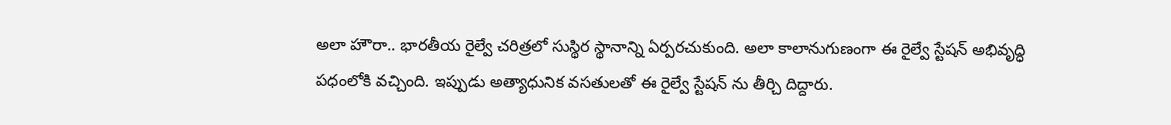అలా హౌరా.. భారతీయ రైల్వే చరిత్రలో సుస్థిర స్థానాన్ని ఏర్పరచుకుంది. అలా కాలానుగుణంగా ఈ రైల్వే స్టేషన్ అభివృద్ధి పధంలోకి వచ్చింది. ఇప్పుడు అత్యాధునిక వసతులతో ఈ రైల్వే స్టేషన్ ను తీర్చి దిద్దారు.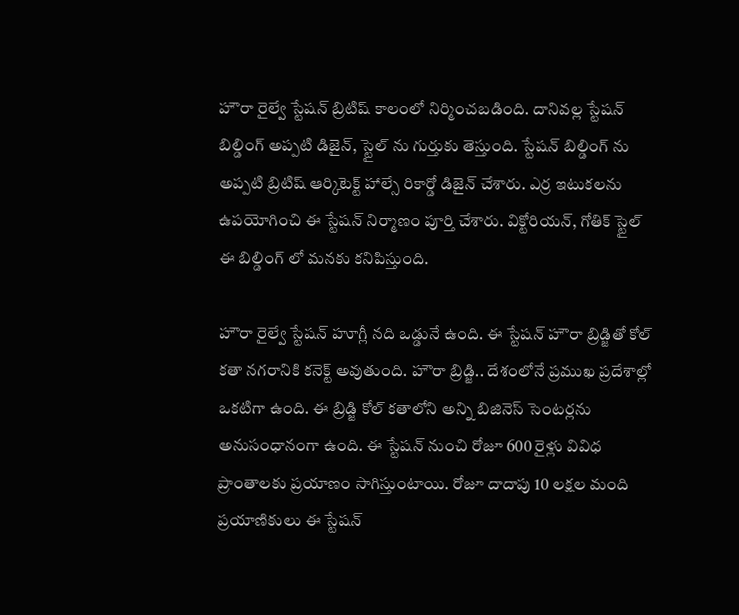హౌరా రైల్వే స్టేషన్ బ్రిటిష్ కాలంలో నిర్మించబడింది. దానివల్ల స్టేషన్ బిల్డింగ్ అప్పటి డిజైన్, స్టైల్ ను గుర్తుకు తెస్తుంది. స్టేషన్ బిల్డింగ్ ను అప్పటి బ్రిటిష్ ఆర్కిటెక్ట్ హాల్సే రికార్డో డిజైన్ చేశారు. ఎర్ర ఇటుకలను ఉపయోగించి ఈ స్టేషన్ నిర్మాణం పూర్తి చేశారు. విక్టోరియన్, గోతిక్ స్టైల్ ఈ బిల్డింగ్ లో మనకు కనిపిస్తుంది.

హౌరా రైల్వే స్టేషన్ హూగ్లీ నది ఒడ్డునే ఉంది. ఈ స్టేషన్ హౌరా బ్రిడ్జితో కోల్ కతా నగరానికి కనెక్ట్ అవుతుంది. హౌరా బ్రిడ్జి.. దేశంలోనే ప్రముఖ ప్రదేశాల్లో ఒకటిగా ఉంది. ఈ బ్రిడ్జి కోల్ కతాలోని అన్ని బిజినెస్ సెంటర్లను అనుసంధానంగా ఉంది. ఈ స్టేషన్ నుంచి రోజూ 600 రైళ్లు వివిధ ప్రాంతాలకు ప్రయాణం సాగిస్తుంటాయి. రోజూ దాదాపు 10 లక్షల మంది ప్రయాణికులు ఈ స్టేషన్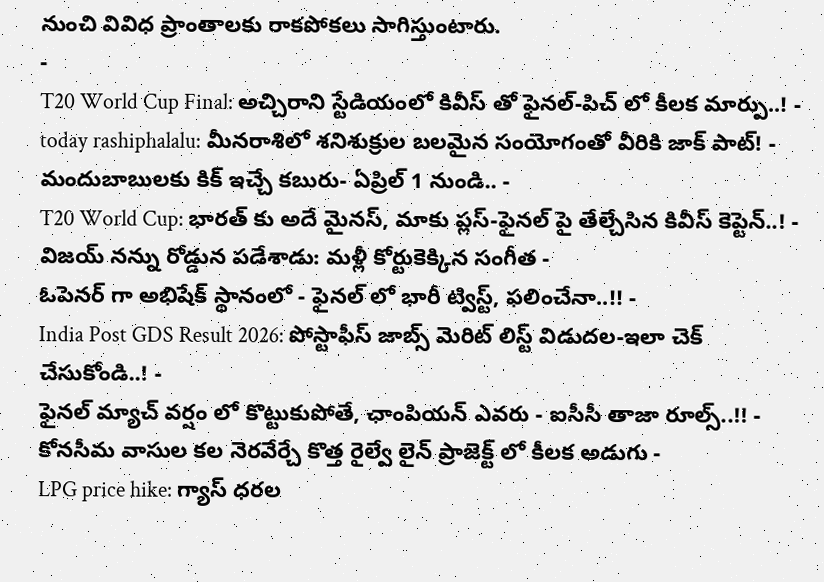నుంచి వివిధ ప్రాంతాలకు రాకపోకలు సాగిస్తుంటారు.
-
T20 World Cup Final: అచ్చిరాని స్టేడియంలో కివీస్ తో ఫైనల్-పిచ్ లో కీలక మార్పు..! -
today rashiphalalu: మీనరాశిలో శనిశుక్రుల బలమైన సంయోగంతో వీరికి జాక్ పాట్! -
మందుబాబులకు కిక్ ఇచ్చే కబురు- ఏప్రిల్ 1 నుండి.. -
T20 World Cup: భారత్ కు అదే మైనస్, మాకు ప్లస్-ఫైనల్ పై తేల్చేసిన కివీస్ కెప్టెన్..! -
విజయ్ నన్ను రోడ్డున పడేశాడు: మళ్లీ కోర్టుకెక్కిన సంగీత -
ఓపెనర్ గా అభిషేక్ స్థానంలో - ఫైనల్ లో భారీ ట్విస్ట్, ఫలించేనా..!! -
India Post GDS Result 2026: పోస్టాఫీస్ జాబ్స్ మెరిట్ లిస్ట్ విడుదల-ఇలా చెక్ చేసుకోండి..! -
ఫైనల్ మ్యాచ్ వర్షం లో కొట్టుకుపోతే, ఛాంపియన్ ఎవరు - ఐసీసీ తాజా రూల్స్..!! -
కోనసీమ వాసుల కల నెరవేర్చే కొత్త రైల్వే లైన్ ప్రాజెక్ట్ లో కీలక అడుగు -
LPG price hike: గ్యాస్ ధరల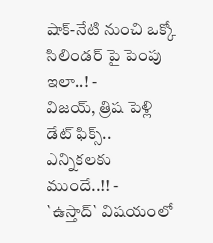షాక్-నేటి నుంచి ఒక్కో సిలిండర్ పై పెంపు ఇలా..! -
విజయ్, త్రిష పెళ్లి డేట్ ఫిక్స్.. ఎన్నికలకు ముందే..!! -
`ఉస్తాద్` విషయంలో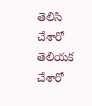తెలిసి చేశారో తెలియక చేశారో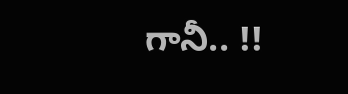గానీ.. !!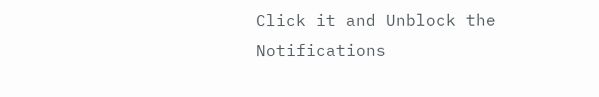Click it and Unblock the Notifications